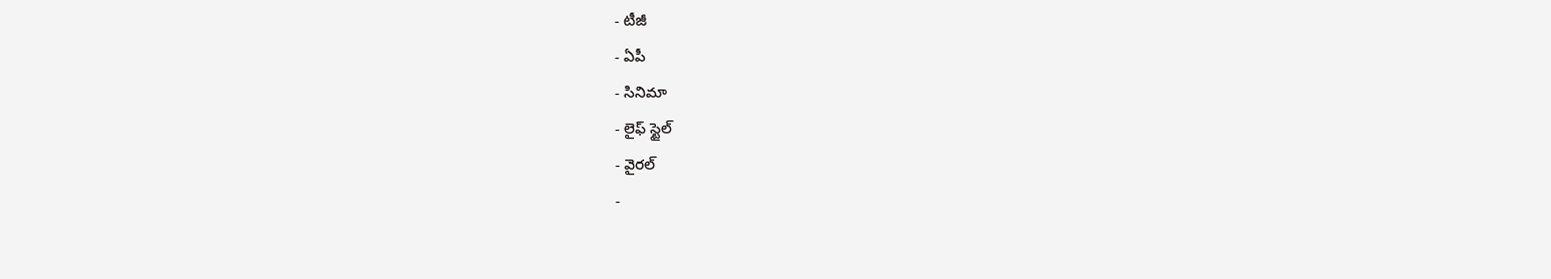- టీజీ
- ఏపీ
- సినిమా
- లైఫ్ స్టైల్
- వైరల్
-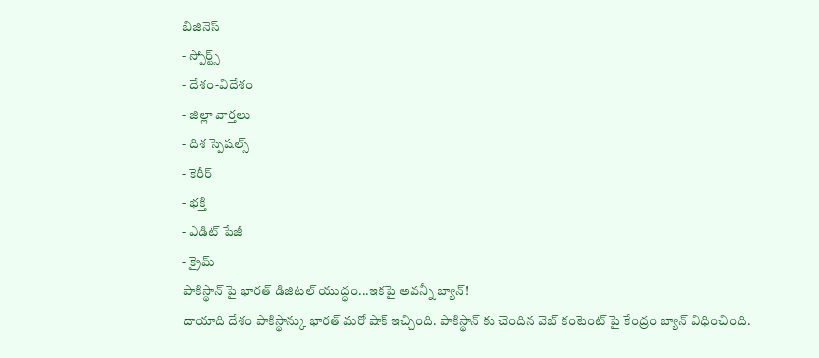బిజినెస్
- స్పోర్ట్స్
- దేశం-విదేశం
- జిల్లా వార్తలు
- దిశ స్పెషల్స్
- కెరీర్
- భక్తి
- ఎడిట్ పేజీ
- క్రైమ్
పాకిస్థాన్ పై భారత్ డిజిటల్ యుద్ధం...ఇకపై అవన్నీ బ్యాన్!
దాయాది దేశం పాకిస్థాన్కు భారత్ మరో షాక్ ఇచ్చింది. పాకిస్థాన్ కు చెందిన వెబ్ కంటెంట్ పై కేంద్రం బ్యాన్ విధించింది.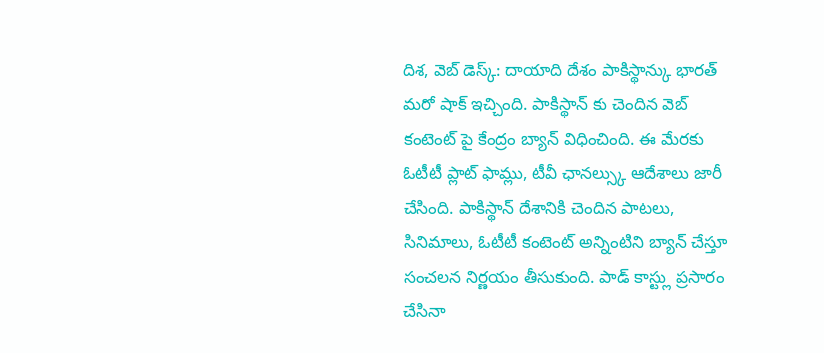దిశ, వెబ్ డెస్క్: దాయాది దేశం పాకిస్థాన్కు భారత్ మరో షాక్ ఇచ్చింది. పాకిస్థాన్ కు చెందిన వెబ్ కంటెంట్ పై కేంద్రం బ్యాన్ విధించింది. ఈ మేరకు ఓటీటీ ప్లాట్ ఫామ్లు, టీవీ ఛానల్స్కు ఆదేశాలు జారీ చేసింది. పాకిస్థాన్ దేశానికి చెందిన పాటలు, సినిమాలు, ఓటీటీ కంటెంట్ అన్నింటిని బ్యాన్ చేస్తూ సంచలన నిర్ణయం తీసుకుంది. పాడ్ కాస్ట్లు ప్రసారం చేసినా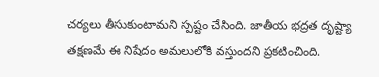చర్యలు తీసుకుంటామని స్పష్టం చేసింది. జాతీయ భద్రత దృష్ట్యా తక్షణమే ఈ నిషేదం అమలులోకి వస్తుందని ప్రకటించింది.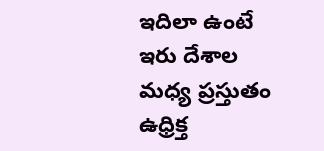ఇదిలా ఉంటే ఇరు దేశాల మధ్య ప్రస్తుతం ఉధ్రిక్త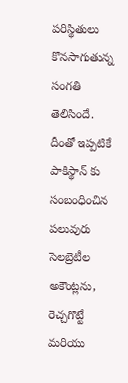పరిస్థితులు కొనసాగుతున్న సంగతి తెలిసిందే. దీంతో ఇప్పటికే పాకిస్థాన్ కు సంబంధించిన పలువురు సెలబ్రెటీల అకౌంట్లను, రెచ్చగొట్టే మరియు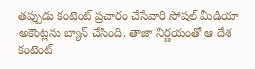తప్పుడు కంటెంట్ ప్రచారం చేసేవారి సోషల్ మీడియా అకౌంట్లను బ్యాన్ చేసింది. తాజా నిర్ణయంతో ఆ దేశ కంటెంట్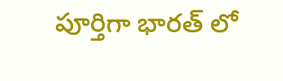పూర్తిగా భారత్ లో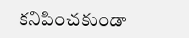కనిపించకుండా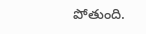పోతుంది.